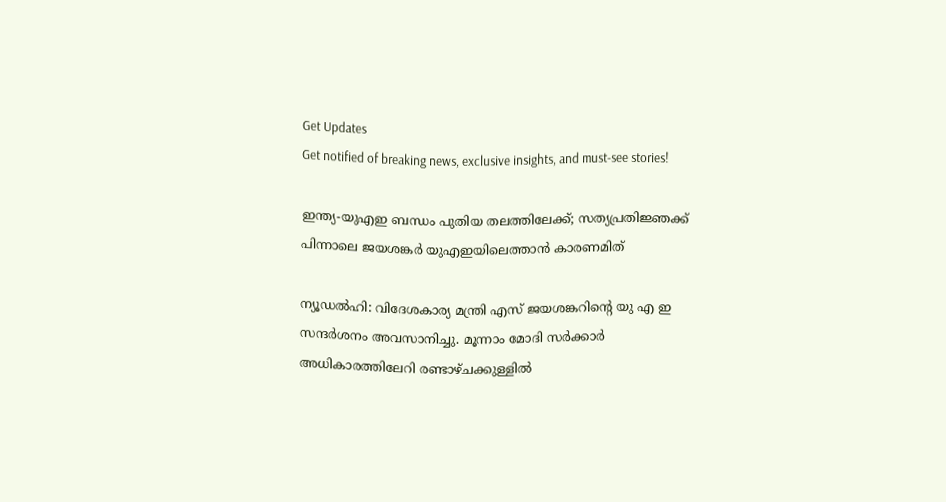Get Updates
Get notified of breaking news, exclusive insights, and must-see stories!

ഇന്ത്യ-യുഎഇ ബന്ധം പുതിയ തലത്തിലേക്ക്; സത്യപ്രതിജ്ഞക്ക് പിന്നാലെ ജയശങ്കര്‍ യുഎഇയിലെത്താന്‍ കാരണമിത്

ന്യൂഡല്‍ഹി: വിദേശകാര്യ മന്ത്രി എസ് ജയശങ്കറിന്റെ യു എ ഇ സന്ദര്‍ശനം അവസാനിച്ചു. മൂന്നാം മോദി സര്‍ക്കാര്‍ അധികാരത്തിലേറി രണ്ടാഴ്ചക്കുള്ളില്‍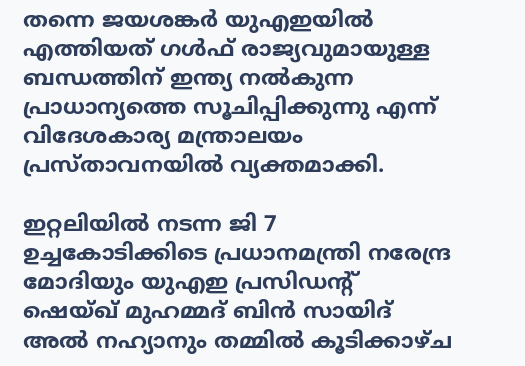തന്നെ ജയശങ്കര്‍ യുഎഇയില്‍ എത്തിയത് ഗള്‍ഫ് രാജ്യവുമായുള്ള ബന്ധത്തിന് ഇന്ത്യ നല്‍കുന്ന പ്രാധാന്യത്തെ സൂചിപ്പിക്കുന്നു എന്ന് വിദേശകാര്യ മന്ത്രാലയം പ്രസ്താവനയില്‍ വ്യക്തമാക്കി.

ഇറ്റലിയില്‍ നടന്ന ജി 7 ഉച്ചകോടിക്കിടെ പ്രധാനമന്ത്രി നരേന്ദ്ര മോദിയും യുഎഇ പ്രസിഡന്റ് ഷെയ്ഖ് മുഹമ്മദ് ബിന്‍ സായിദ് അല്‍ നഹ്യാനും തമ്മില്‍ കൂടിക്കാഴ്ച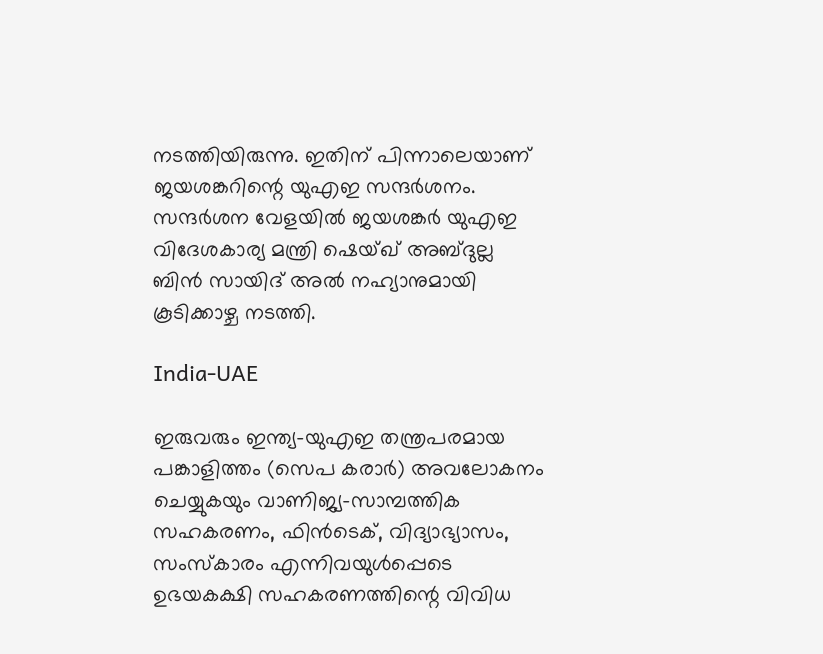നടത്തിയിരുന്നു. ഇതിന് പിന്നാലെയാണ് ജയശങ്കറിന്റെ യുഎഇ സന്ദര്‍ശനം. സന്ദര്‍ശന വേളയില്‍ ജയശങ്കര്‍ യുഎഇ വിദേശകാര്യ മന്ത്രി ഷെയ്ഖ് അബ്ദുല്ല ബിന്‍ സായിദ് അല്‍ നഹ്യാനുമായി കൂടിക്കാഴ്ച നടത്തി.

India-UAE

ഇരുവരും ഇന്ത്യ-യുഎഇ തന്ത്രപരമായ പങ്കാളിത്തം (സെപ കരാര്‍) അവലോകനം ചെയ്യുകയും വാണിജ്യ-സാമ്പത്തിക സഹകരണം, ഫിന്‍ടെക്, വിദ്യാഭ്യാസം, സംസ്‌കാരം എന്നിവയുള്‍പ്പെടെ ഉഭയകക്ഷി സഹകരണത്തിന്റെ വിവിധ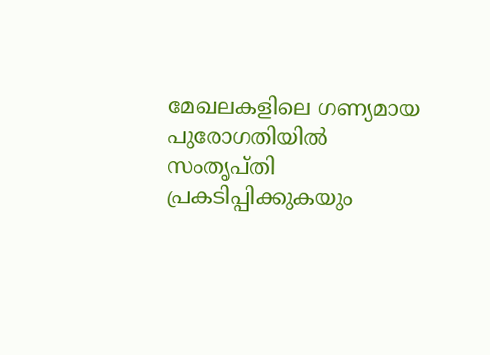മേഖലകളിലെ ഗണ്യമായ പുരോഗതിയില്‍ സംതൃപ്തി പ്രകടിപ്പിക്കുകയും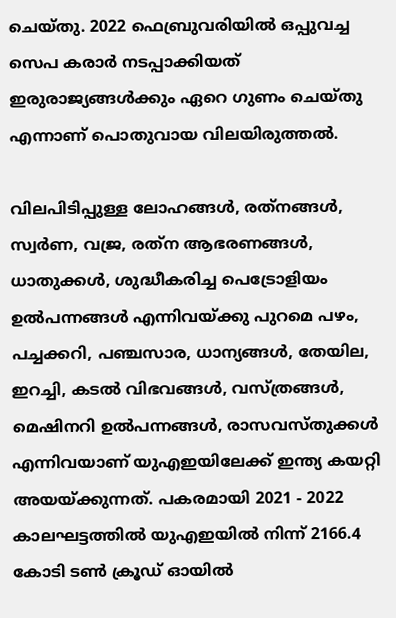ചെയ്തു. 2022 ഫെബ്രുവരിയില്‍ ഒപ്പുവച്ച സെപ കരാര്‍ നടപ്പാക്കിയത് ഇരുരാജ്യങ്ങള്‍ക്കും ഏറെ ഗുണം ചെയ്തു എന്നാണ് പൊതുവായ വിലയിരുത്തല്‍.

വിലപിടിപ്പുള്ള ലോഹങ്ങള്‍, രത്‌നങ്ങള്‍, സ്വര്‍ണ, വജ്ര, രത്‌ന ആഭരണങ്ങള്‍, ധാതുക്കള്‍, ശുദ്ധീകരിച്ച പെട്രോളിയം ഉല്‍പന്നങ്ങള്‍ എന്നിവയ്ക്കു പുറമെ പഴം, പച്ചക്കറി, പഞ്ചസാര, ധാന്യങ്ങള്‍, തേയില, ഇറച്ചി, കടല്‍ വിഭവങ്ങള്‍, വസ്ത്രങ്ങള്‍, മെഷിനറി ഉല്‍പന്നങ്ങള്‍, രാസവസ്തുക്കള്‍ എന്നിവയാണ് യുഎഇയിലേക്ക് ഇന്ത്യ കയറ്റി അയയ്ക്കുന്നത്. പകരമായി 2021 - 2022 കാലഘട്ടത്തില്‍ യുഎഇയില്‍ നിന്ന് 2166.4 കോടി ടണ്‍ ക്രൂഡ് ഓയില്‍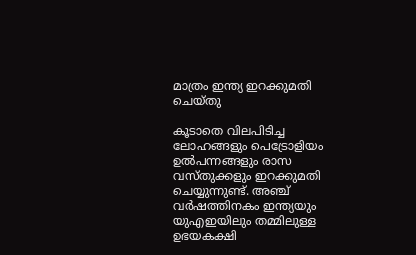മാത്രം ഇന്ത്യ ഇറക്കുമതി ചെയ്തു

കൂടാതെ വിലപിടിച്ച ലോഹങ്ങളും പെട്രോളിയം ഉല്‍പന്നങ്ങളും രാസ വസ്തുക്കളും ഇറക്കുമതി ചെയ്യുന്നുണ്ട്. അഞ്ച് വര്‍ഷത്തിനകം ഇന്ത്യയും യുഎഇയിലും തമ്മിലുള്ള ഉഭയകക്ഷി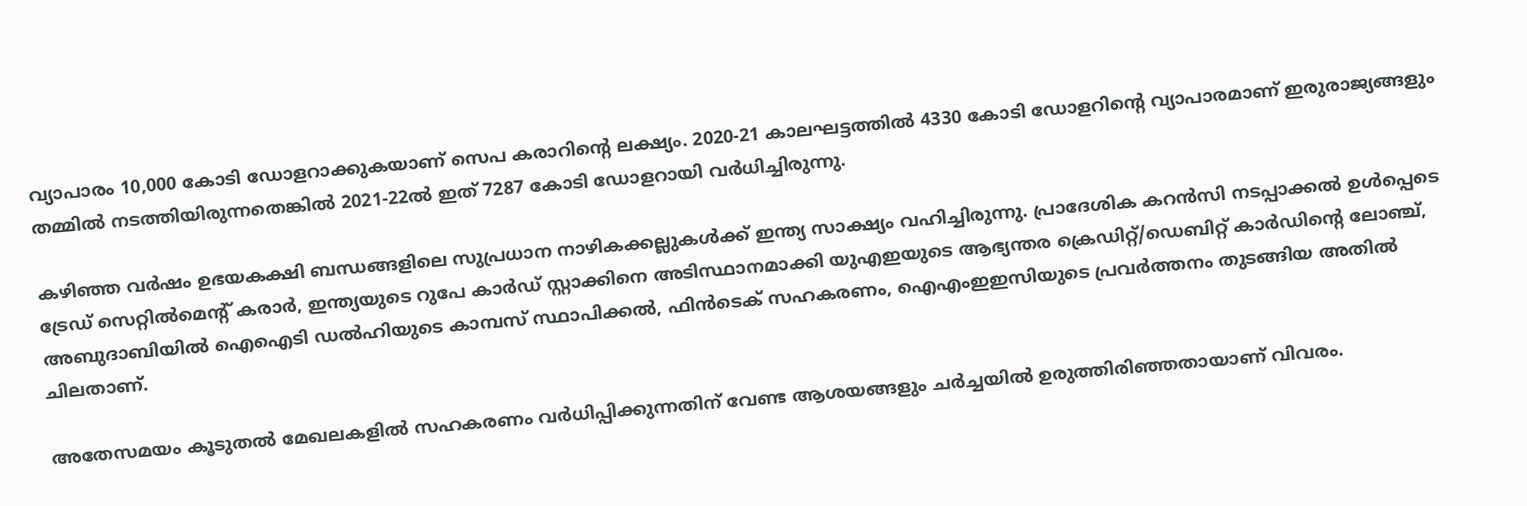വ്യാപാരം 10,000 കോടി ഡോളറാക്കുകയാണ് സെപ കരാറിന്റെ ലക്ഷ്യം. 2020-21 കാലഘട്ടത്തില്‍ 4330 കോടി ഡോളറിന്റെ വ്യാപാരമാണ് ഇരുരാജ്യങ്ങളും തമ്മില്‍ നടത്തിയിരുന്നതെങ്കില്‍ 2021-22ല്‍ ഇത് 7287 കോടി ഡോളറായി വര്‍ധിച്ചിരുന്നു.

കഴിഞ്ഞ വര്‍ഷം ഉഭയകക്ഷി ബന്ധങ്ങളിലെ സുപ്രധാന നാഴികക്കല്ലുകള്‍ക്ക് ഇന്ത്യ സാക്ഷ്യം വഹിച്ചിരുന്നു. പ്രാദേശിക കറന്‍സി നടപ്പാക്കല്‍ ഉള്‍പ്പെടെ ട്രേഡ് സെറ്റില്‍മെന്റ് കരാര്‍, ഇന്ത്യയുടെ റുപേ കാര്‍ഡ് സ്റ്റാക്കിനെ അടിസ്ഥാനമാക്കി യുഎഇയുടെ ആഭ്യന്തര ക്രെഡിറ്റ്/ഡെബിറ്റ് കാര്‍ഡിന്റെ ലോഞ്ച്, അബുദാബിയില്‍ ഐഐടി ഡല്‍ഹിയുടെ കാമ്പസ് സ്ഥാപിക്കല്‍, ഫിന്‍ടെക് സഹകരണം, ഐഎംഇഇസിയുടെ പ്രവര്‍ത്തനം തുടങ്ങിയ അതില്‍ ചിലതാണ്.

അതേസമയം കൂടുതല്‍ മേഖലകളില്‍ സഹകരണം വര്‍ധിപ്പിക്കുന്നതിന് വേണ്ട ആശയങ്ങളും ചര്‍ച്ചയില്‍ ഉരുത്തിരിഞ്ഞതായാണ് വിവരം.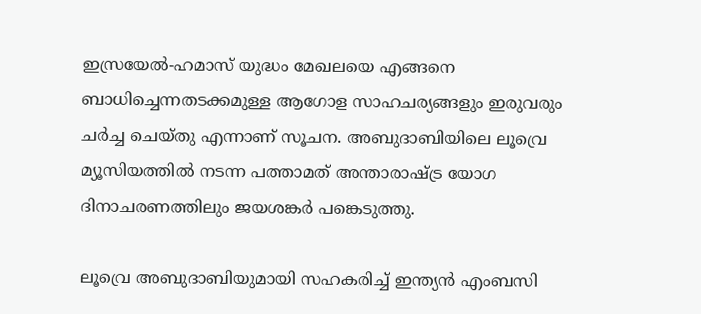ഇസ്രയേല്‍-ഹമാസ് യുദ്ധം മേഖലയെ എങ്ങനെ ബാധിച്ചെന്നതടക്കമുള്ള ആഗോള സാഹചര്യങ്ങളും ഇരുവരും ചര്‍ച്ച ചെയ്തു എന്നാണ് സൂചന. അബുദാബിയിലെ ലൂവ്രെ മ്യൂസിയത്തില്‍ നടന്ന പത്താമത് അന്താരാഷ്ട്ര യോഗ ദിനാചരണത്തിലും ജയശങ്കര്‍ പങ്കെടുത്തു.

ലൂവ്രെ അബുദാബിയുമായി സഹകരിച്ച് ഇന്ത്യന്‍ എംബസി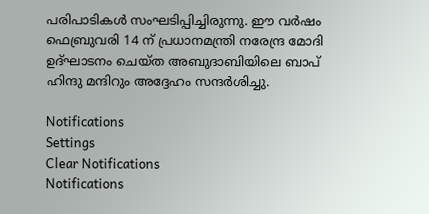പരിപാടികള്‍ സംഘടിപ്പിച്ചിരുന്നു. ഈ വര്‍ഷം ഫെബ്രുവരി 14 ന് പ്രധാനമന്ത്രി നരേന്ദ്ര മോദി ഉദ്ഘാടനം ചെയ്ത അബുദാബിയിലെ ബാപ് ഹിന്ദു മന്ദിറും അദ്ദേഹം സന്ദര്‍ശിച്ചു.

Notifications
Settings
Clear Notifications
Notifications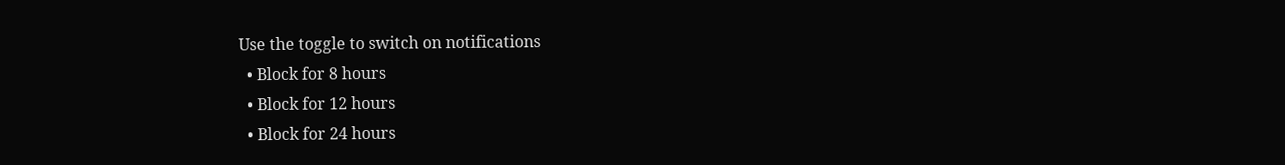Use the toggle to switch on notifications
  • Block for 8 hours
  • Block for 12 hours
  • Block for 24 hours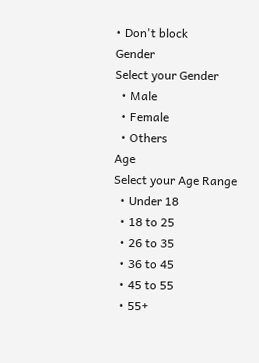• Don't block
Gender
Select your Gender
  • Male
  • Female
  • Others
Age
Select your Age Range
  • Under 18
  • 18 to 25
  • 26 to 35
  • 36 to 45
  • 45 to 55
  • 55+